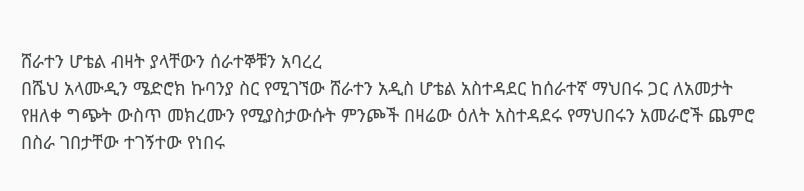ሸራተን ሆቴል ብዛት ያላቸውን ሰራተኞቹን አባረረ
በሼህ አላሙዲን ሜድሮክ ኩባንያ ስር የሚገኘው ሸራተን አዲስ ሆቴል አስተዳደር ከሰራተኛ ማህበሩ ጋር ለአመታት የዘለቀ ግጭት ውስጥ መክረሙን የሚያስታውሱት ምንጮች በዛሬው ዕለት አስተዳደሩ የማህበሩን አመራሮች ጨምሮ በስራ ገበታቸው ተገኝተው የነበሩ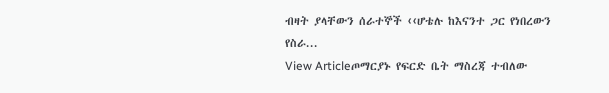ብዛት ያላቸውን ሰራተኞች ‹‹ሆቴሉ ከእናንተ ጋር የነበረውን የስራ...
View Articleጦማርያኑ የፍርድ ቤት ማስረጃ ተብለው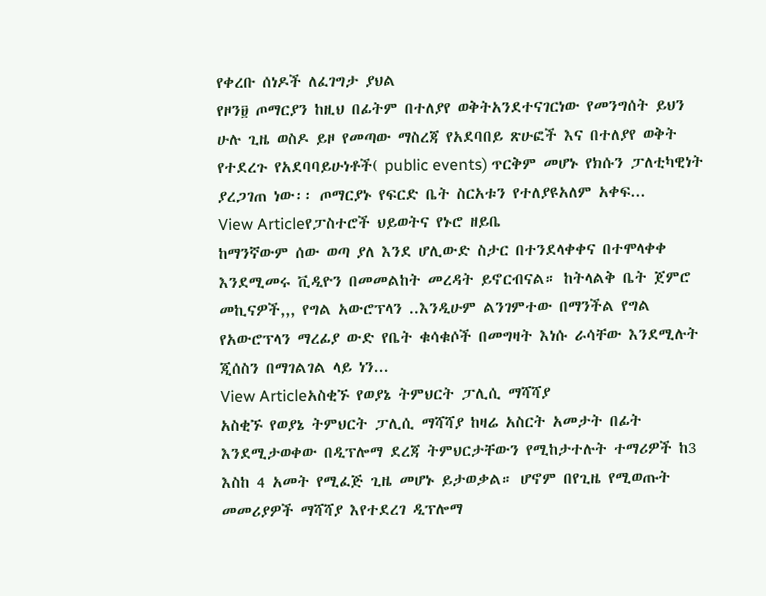የቀረቡ ሰነዶች ለፈገግታ ያህል
የዞን፱ ጦማርያን ከዚህ በፊትም በተለያየ ወቅትአንደተናገርነው የመንግሰት ይህን ሁሉ ጊዜ ወስዶ ይዞ የመጣው ማስረጃ የአደባበይ ጽሁፎች እና በተለያየ ወቅት የተደረጉ የአደባባይሁነቶች( public events) ጥርቅም መሆኑ የክሱን ፓለቲካዊነት ያረጋገጠ ነው፡፡ ጦማርያኑ የፍርድ ቤት ስርአቱን የተለያዩአለም አቀፍ...
View Articleየፓስተሮች ህይወትና የኑሮ ዘይቤ
ከማንኛውም ሰው ወጣ ያለ እንደ ሆሊውድ ስታር በተንደላቀቀና በተሞላቀቀ እንደሚመሩ ቪዲዮን በመመልከት መረዳት ይኖርብናል። ከትላልቅ ቤት ጀምሮ መኪናዎች,,, የግል አውሮፕላን ..እንዲሁም ልንገምተው በማንችል የግል የአውሮፕላን ማረፊያ ውድ የቤት ቁሳቁሶች በመግዛት እነሱ ራሳቸው እንደሚሉት ጂሰስን በማገልገል ላይ ነን...
View Articleአስቂኙ የወያኔ ትምህርት ፓሊሲ ማሻሻያ
አስቂኙ የወያኔ ትምህርት ፓሊሲ ማሻሻያ ከዛሬ አስርት አመታት በፊት እንደሚታወቀው በዲፕሎማ ደረጃ ትምህርታቸውን የሚከታተሉት ተማሪዎች ከ3 እስከ 4 አመት የሚፈጅ ጊዜ መሆኑ ይታወቃል። ሆኖም በየጊዜ የሚወጡት መመሪያዎች ማሻሻያ እየተደረገ ዲፕሎማ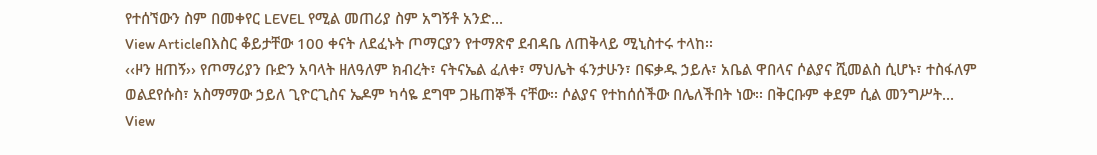የተሰኘውን ስም በመቀየር LEVEL የሚል መጠሪያ ስም አግኝቶ አንድ...
View Articleበእስር ቆይታቸው 100 ቀናት ለደፈኑት ጦማርያን የተማጽኖ ደብዳቤ ለጠቅላይ ሚኒስተሩ ተላከ፡፡
‹‹ዞን ዘጠኝ›› የጦማሪያን ቡድን አባላት ዘለዓለም ክብረት፣ ናትናኤል ፈለቀ፣ ማህሌት ፋንታሁን፣ በፍቃዱ ኃይሉ፣ አቤል ዋበላና ሶልያና ሺመልስ ሲሆኑ፣ ተስፋለም ወልደየሱስ፣ አስማማው ኃይለ ጊዮርጊስና ኤዶም ካሳዬ ደግሞ ጋዜጠኞች ናቸው፡፡ ሶልያና የተከሰሰችው በሌለችበት ነው፡፡ በቅርቡም ቀደም ሲል መንግሥት...
View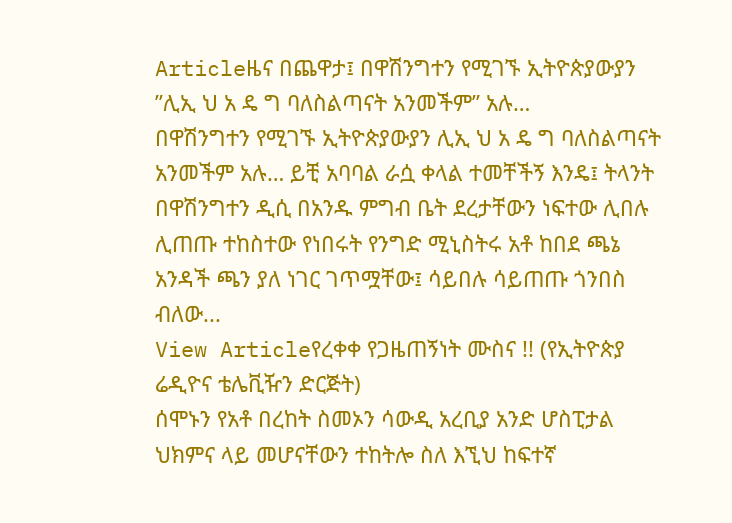Articleዜና በጨዋታ፤ በዋሽንግተን የሚገኙ ኢትዮጵያውያን ”ሊኢ ህ አ ዴ ግ ባለስልጣናት አንመችም” አሉ…
በዋሽንግተን የሚገኙ ኢትዮጵያውያን ሊኢ ህ አ ዴ ግ ባለስልጣናት አንመችም አሉ… ይቺ አባባል ራሷ ቀላል ተመቸችኝ እንዴ፤ ትላንት በዋሽንግተን ዲሲ በአንዱ ምግብ ቤት ደረታቸውን ነፍተው ሊበሉ ሊጠጡ ተከስተው የነበሩት የንግድ ሚኒስትሩ አቶ ከበደ ጫኔ አንዳች ጫን ያለ ነገር ገጥሟቸው፤ ሳይበሉ ሳይጠጡ ጎንበስ ብለው...
View Articleየረቀቀ የጋዜጠኝነት ሙስና !! (የኢትዮጵያ ሬዲዮና ቴሌቪዥን ድርጅት)
ሰሞኑን የአቶ በረከት ስመኦን ሳውዲ አረቢያ አንድ ሆስፒታል ህክምና ላይ መሆናቸውን ተከትሎ ስለ እኚህ ከፍተኛ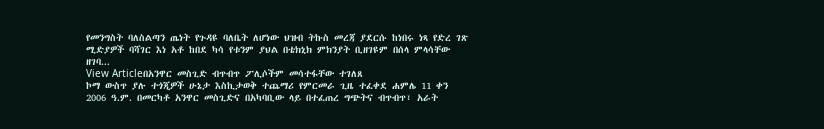የመንግስት ባለስልጣን ጤነት የጉዳዩ ባለቤት ለሆነው ህዝብ ትኩስ መረጃ ያደርሱ ከነበሩ ነጻ የድረ ገጽ ሚድያዎች ባሻገር እነ አቶ ከበደ ካሳ የቱንም ያህል በቴክኒክ ምክንያት ቢዘገዩም በሰላ ምላሳቸው ዘገባ...
View Articleበአንዋር መስጊድ ብጥብጥ ፖሊሶችም መሳተፋቸው ተገለጸ
ኮማ ውስጥ ያሉ ተጎጂዎች ሁኔታ እስኪታወቅ ተጨማሪ የምርመራ ጊዜ ተፈቀደ ሐምሌ 11 ቀን 2006 ዓ.ም. በመርካቶ አንዋር መስጊድና በአካባቢው ላይ በተፈጠረ ግጭትና ብጥብጥ፣ አራት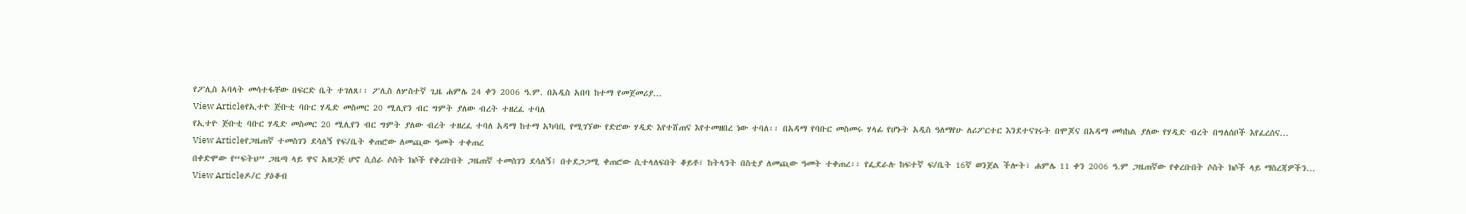የፖሊስ አባላት መሳተፋቸው በፍርድ ቤት ተገለጸ፡፡ ፖሊስ ለሦስተኛ ጊዜ ሐምሌ 24 ቀን 2006 ዓ.ም. በአዲስ አበባ ከተማ የመጀመሪያ...
View Articleየኢተዮ ጅቡቲ ባቡር ሃዲድ መስመር 20 ሚሊየን ብር ግምት ያለው ብረት ተዘረፈ ተባለ
የኢተዮ ጅቡቲ ባቡር ሃዲድ መስመር 20 ሚሊየን ብር ግምት ያለው ብረት ተዘረፈ ተባለ አዳማ ከተማ አካባቢ የሚገኘው የድሮው ሃዲድ እየተሸጠና እየተመዘበረ ነው ተባለ፡፡ በአዳማ የባቡር መስመሩ ሃላፊ የሆኑት አዲስ ዓለማየሁ ለሪፖርተር እንደተናገሩት በሞጆና በአዳማ መካከል ያለው የሃዲድ ብረት በግለሰቦች እየፈረሰና...
View Articleየጋዜጠኛ ተመስገን ደሳለኝ የፍ/ቤት ቀጠሮው ለመጪው ዓመት ተቀጠረ
በቀድሞው የ“ፍትህ” ጋዜጣ ላይ ዋና አዘጋጅ ሆኖ ሲሰራ ሶስት ክሶች የቀረቡበት ጋዜጠኛ ተመስገን ደሳለኝ፤ በተደጋጋሚ ቀጠሮው ሲተላለፍበት ቆይቶ፣ ከትላንት በስቲያ ለመጪው ዓመት ተቀጠረ፡፡ የፌደራሉ ከፍተኛ ፍ/ቤት 16ኛ ወንጀል ችሎት፣ ሐምሌ 11 ቀን 2006 ዓ.ም ጋዜጠኛው የቀረቡበት ሶስት ክሶች ላይ ማስረጃዎችን...
View Articleዶ/ር ያዕቆብ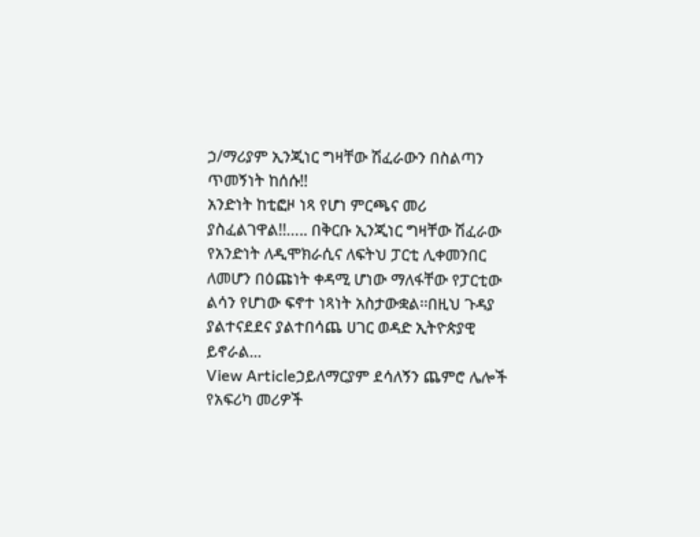ኃ/ማሪያም ኢንጂነር ግዛቸው ሽፈራውን በስልጣን ጥመኝነት ከሰሱ!!
አንድነት ከቲፎዞ ነጻ የሆነ ምርጫና መሪ ያስፈልገዋል!!….. በቅርቡ ኢንጂነር ግዛቸው ሽፈራው የአንድነት ለዲሞክራሲና ለፍትህ ፓርቲ ሊቀመንበር ለመሆን በዕጩነት ቀዳሚ ሆነው ማለፋቸው የፓርቲው ልሳን የሆነው ፍኖተ ነጻነት አስታውቋል፡፡በዚህ ጉዳያ ያልተናደደና ያልተበሳጨ ሀገር ወዳድ ኢትዮጵያዊ ይኖራል...
View Articleኃይለማርያም ደሳለኝን ጨምሮ ሌሎች የአፍሪካ መሪዎች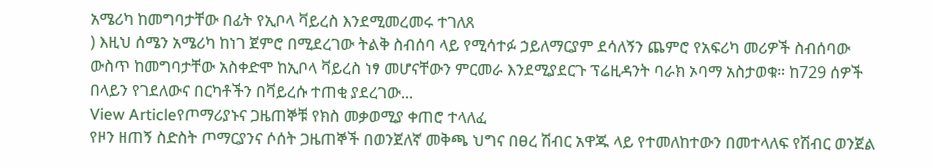አሜሪካ ከመግባታቸው በፊት የኢቦላ ቫይረስ እንደሚመረመሩ ተገለጸ
) እዚህ ሰሜን አሜሪካ ከነገ ጀምሮ በሚደረገው ትልቅ ስብሰባ ላይ የሚሳተፉ ኃይለማርያም ደሳለኝን ጨምሮ የአፍሪካ መሪዎች ስብሰባው ውስጥ ከመግባታቸው አስቀድሞ ከኢቦላ ቫይረስ ነፃ መሆናቸውን ምርመራ እንደሚያደርጉ ፕሬዚዳንት ባራክ ኦባማ አስታወቁ። ከ729 ሰዎች በላይን የገደለውና በርካቶችን በቫይረሱ ተጠቂ ያደረገው...
View Articleየጦማሪያኑና ጋዜጠኞቹ የክስ መቃወሚያ ቀጠሮ ተላለፈ
የዞን ዘጠኝ ስድስት ጦማርያንና ሶሰት ጋዜጠኞች በወንጀለኛ መቅጫ ህግና በፀረ ሽብር አዋጁ ላይ የተመለከተውን በመተላለፍ የሽብር ወንጀል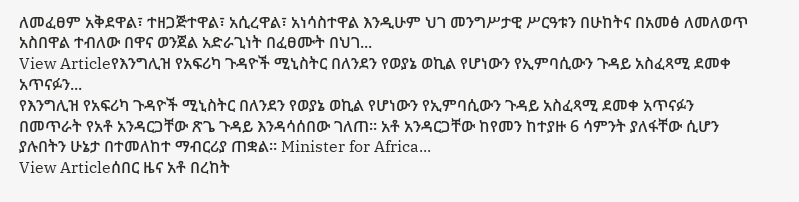ለመፈፀም አቅደዋል፣ ተዘጋጅተዋል፣ አሲረዋል፣ አነሳስተዋል እንዲሁም ህገ መንግሥታዊ ሥርዓቱን በሁከትና በአመፅ ለመለወጥ አስበዋል ተብለው በዋና ወንጀል አድራጊነት በፈፀሙት በህገ...
View Articleየእንግሊዝ የአፍሪካ ጉዳዮች ሚኒስትር በለንደን የወያኔ ወኪል የሆነውን የኢምባሲውን ጉዳይ አስፈጻሚ ደመቀ አጥናፉን...
የእንግሊዝ የአፍሪካ ጉዳዮች ሚኒስትር በለንደን የወያኔ ወኪል የሆነውን የኢምባሲውን ጉዳይ አስፈጻሚ ደመቀ አጥናፉን በመጥራት የአቶ አንዳርጋቸው ጽጌ ጉዳይ እንዳሳሰበው ገለጠ። አቶ አንዳርጋቸው ከየመን ከተያዙ 6 ሳምንት ያለፋቸው ሲሆን ያሉበትን ሁኔታ በተመለከተ ማብርሪያ ጠቋል። Minister for Africa...
View Articleሰበር ዜና አቶ በረከት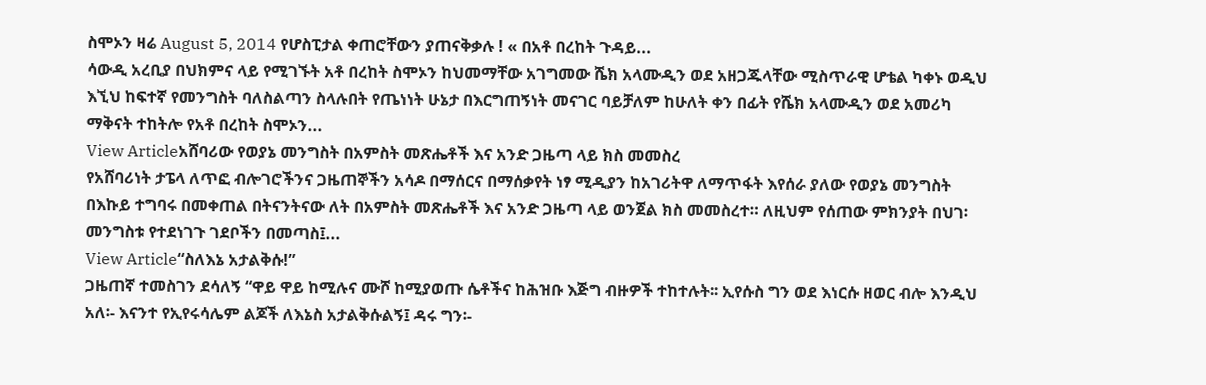ስሞኦን ዛሬ August 5, 2014 የሆስፒታል ቀጠሮቸውን ያጠናቅቃሉ ! « በአቶ በረከት ጉዳይ...
ሳውዲ አረቢያ በህክምና ላይ የሚገኙት አቶ በረከት ስሞኦን ከህመማቸው አገግመው ሼክ አላሙዲን ወደ አዘጋጁላቸው ሚስጥራዊ ሆቴል ካቀኑ ወዲህ እኚህ ከፍተኛ የመንግስት ባለስልጣን ስላሉበት የጤነነት ሁኔታ በእርግጠኝነት መናገር ባይቻለም ከሁለት ቀን በፊት የሼክ አላሙዲን ወደ አመሪካ ማቅናት ተከትሎ የአቶ በረከት ስሞኦን...
View Articleአሸባሪው የወያኔ መንግስት በአምስት መጽሔቶች እና አንድ ጋዜጣ ላይ ክስ መመስረ
የአሸባሪነት ታፔላ ለጥፎ ብሎገሮችንና ጋዜጠኞችን አሳዶ በማሰርና በማሰቃየት ነፃ ሚዲያን ከአገሪትዋ ለማጥፋት እየሰራ ያለው የወያኔ መንግስት በእኩይ ተግባሩ በመቀጠል በትናንትናው ለት በአምስት መጽሔቶች እና አንድ ጋዜጣ ላይ ወንጀል ክስ መመስረተ። ለዚህም የሰጠው ምክንያት በህገ፡መንግስቱ የተደነገጉ ገደቦችን በመጣስ፤...
View Article“ስለእኔ አታልቅሱ!”
ጋዜጠኛ ተመስገን ደሳለኝ “ዋይ ዋይ ከሚሉና ሙሾ ከሚያወጡ ሴቶችና ከሕዝቡ እጅግ ብዙዎች ተከተሉት፡፡ ኢየሱስ ግን ወደ እነርሱ ዘወር ብሎ እንዲህ አለ፡- እናንተ የኢየሩሳሌም ልጆች ለእኔስ አታልቅሱልኝ፤ ዳሩ ግን፡-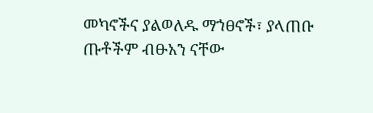መካኖችና ያልወለዱ ማኀፀኖች፣ ያላጠቡ ጡቶችም ብፁአን ናቸው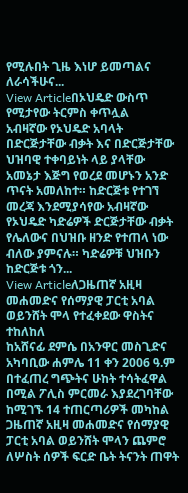የሚሉበት ጊዜ እነሆ ይመጣልና ለራሳችሁና...
View Articleበኦህዴድ ውስጥ የሚታየው ትርምስ ቀጥሏል
አብዛኛው የኦህዴድ አባላት በድርጅታቸው ብቃት እና በድርጅታቸው ህዝባዊ ተቀባይነት ላይ ያላቸው አመኔታ እጅግ የወረደ መሆኑን አንድ ጥናት አመለከተ። ከድርጅቱ የተገኘ መረጃ እንደሚያሳየው አብዛኛው የኦህዴድ ካድሬዎች ድርጅታቸው ብቃት የሌለውና በህዝቡ ዘንድ የተጠላ ነው ብለው ያምናሉ። ካድሬዎቹ ህዝቡን ከድርጅቱ ጎን...
View Articleለጋዜጠኛ አዚዛ መሐመድና የሰማያዊ ፓርቲ አባል ወይንሸት ሞላ የተፈቀደው ዋስትና ተከለከለ
ከአሸናፊ ደምሴ በአንዋር መስጊድና አካባቢው ሐምሌ 11 ቀን 2006 ዓ.ም በተፈጠረ ግጭትና ሁከት ተሳትፈዋል በሚል ፖሊስ ምርመራ እያደረገባቸው ከሚገኙ 14 ተጠርጣሪዎች መካከል ጋዜጠኛ አዚዛ መሐመድና የሰማያዊ ፓርቲ አባል ወይንሸት ሞላን ጨምሮ ለሦስት ሰዎች ፍርድ ቤት ትናንት ጠዋት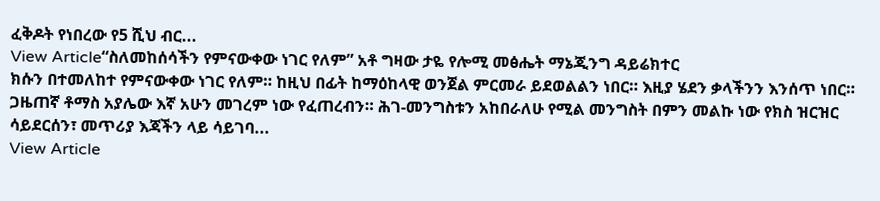ፈቅዶት የነበረው የ5 ሺህ ብር...
View Article“ስለመከሰሳችን የምናውቀው ነገር የለም” አቶ ግዛው ታዬ የሎሚ መፅሔት ማኔጂንግ ዳይሬክተር
ክሱን በተመለከተ የምናውቀው ነገር የለም። ከዚህ በፊት ከማዕከላዊ ወንጀል ምርመራ ይደወልልን ነበር። እዚያ ሄደን ቃላችንን እንሰጥ ነበር። ጋዜጠኛ ቶማስ አያሌው እኛ አሁን መገረም ነው የፈጠረብን። ሕገ-መንግስቱን አከበራለሁ የሚል መንግስት በምን መልኩ ነው የክስ ዝርዝር ሳይደርሰን፣ መጥሪያ እጃችን ላይ ሳይገባ...
View Article